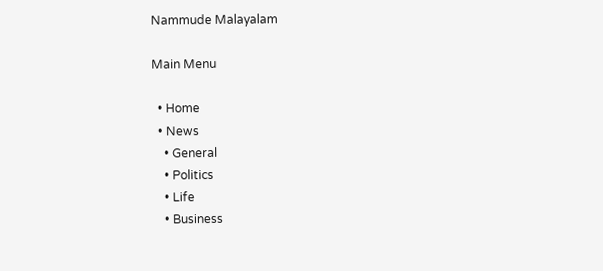Nammude Malayalam

Main Menu

  • Home
  • News
    • General
    • Politics
    • Life
    • Business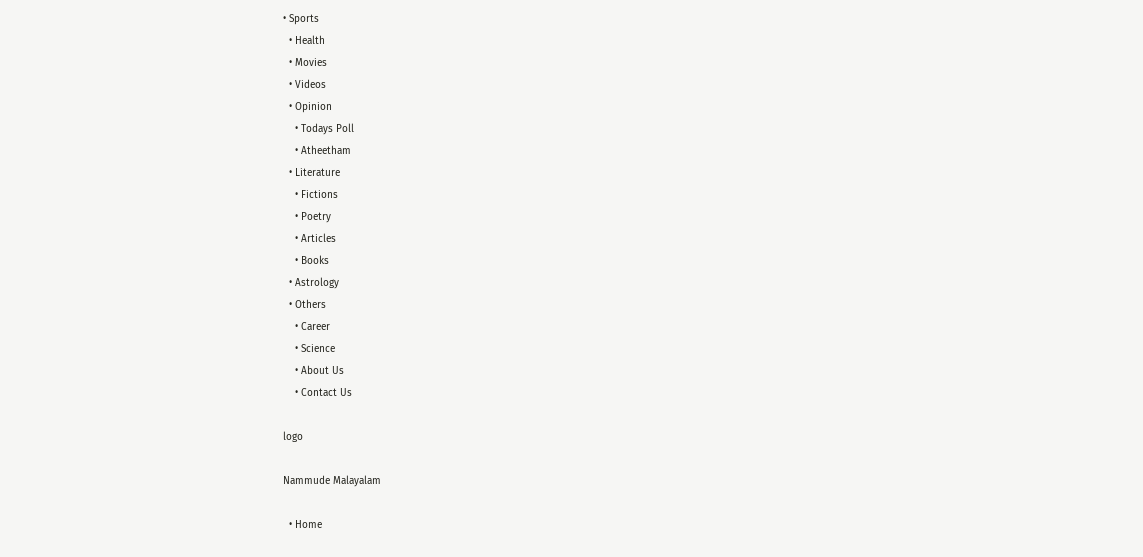• Sports
  • Health
  • Movies
  • Videos
  • Opinion
    • Todays Poll
    • Atheetham
  • Literature
    • Fictions
    • Poetry
    • Articles
    • Books
  • Astrology
  • Others
    • Career
    • Science
    • About Us
    • Contact Us

logo

Nammude Malayalam

  • Home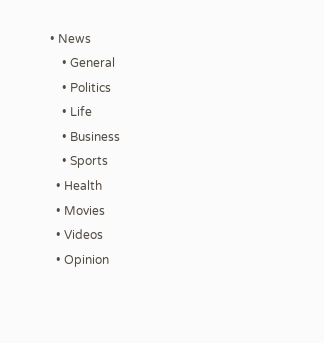• News
    • General
    • Politics
    • Life
    • Business
    • Sports
  • Health
  • Movies
  • Videos
  • Opinion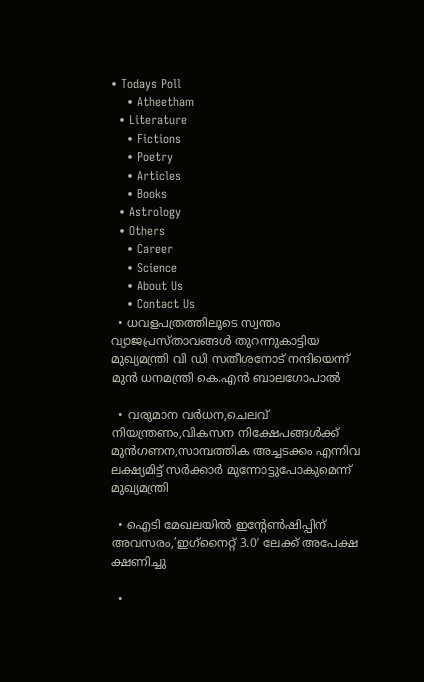• Todays Poll
    • Atheetham
  • Literature
    • Fictions
    • Poetry
    • Articles
    • Books
  • Astrology
  • Others
    • Career
    • Science
    • About Us
    • Contact Us
  • ധവളപത്രത്തിലൂടെ സ്വന്തം വ്യാജപ്രസ്താവങ്ങൾ തുറന്നുകാട്ടിയ മുഖ്യമന്ത്രി വി ഡി സതീശനോട് നന്ദിയെന്ന് മുൻ ധനമന്ത്രി കെ.എൻ ബാലഗോപാൽ

  • വരുമാന വർധന,ചെലവ് നിയന്ത്രണം,വികസന നിക്ഷേപങ്ങൾക്ക് മുൻഗണന,സാമ്പത്തിക അച്ചടക്കം എന്നിവ ലക്ഷ്യമിട്ട് സർക്കാർ മുന്നോട്ടുപോകുമെന്ന് മുഖ്യമന്ത്രി

  • ഐടി മേഖലയില്‍ ഇന്‍റേണ്‍ഷിപ്പിന് അവസരം,’ഇഗ്‌നൈറ്റ് 3.0′ ലേക്ക് അപേക്ഷ ക്ഷണിച്ചു

  •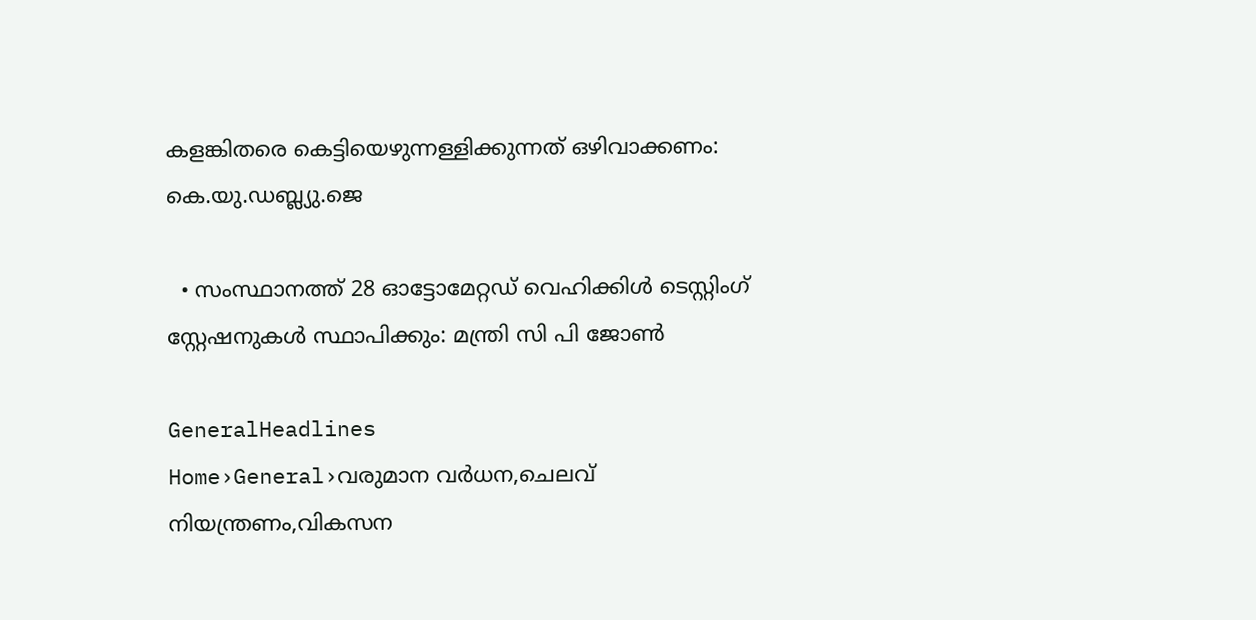കളങ്കിതരെ കെട്ടിയെഴുന്നള്ളിക്കുന്നത് ഒഴിവാക്കണം: കെ.യു.ഡബ്ല്യു.ജെ

  • സംസ്ഥാനത്ത് 28 ഓട്ടോമേറ്റഡ് വെഹിക്കിൾ ടെസ്റ്റിംഗ് സ്റ്റേഷനുകൾ സ്ഥാപിക്കും: മന്ത്രി സി പി ജോൺ

GeneralHeadlines
Home›General›വരുമാന വർധന,ചെലവ് നിയന്ത്രണം,വികസന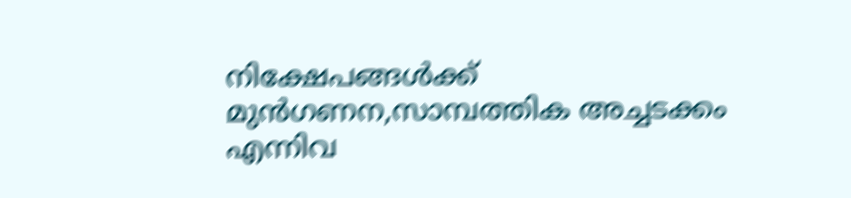നിക്ഷേപങ്ങൾക്ക് മുൻഗണന,സാമ്പത്തിക അച്ചടക്കം എന്നിവ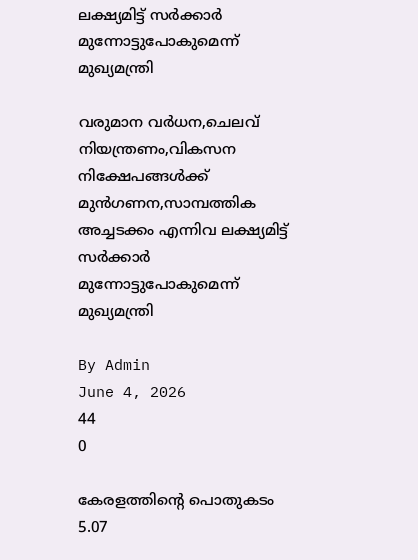ലക്ഷ്യമിട്ട് സർക്കാർ മുന്നോട്ടുപോകുമെന്ന് മുഖ്യമന്ത്രി

വരുമാന വർധന,ചെലവ് നിയന്ത്രണം,വികസന നിക്ഷേപങ്ങൾക്ക് മുൻഗണന,സാമ്പത്തിക അച്ചടക്കം എന്നിവ ലക്ഷ്യമിട്ട് സർക്കാർ മുന്നോട്ടുപോകുമെന്ന് മുഖ്യമന്ത്രി

By Admin
June 4, 2026
44
0

കേരളത്തിന്‍റെ പൊതുകടം 5.07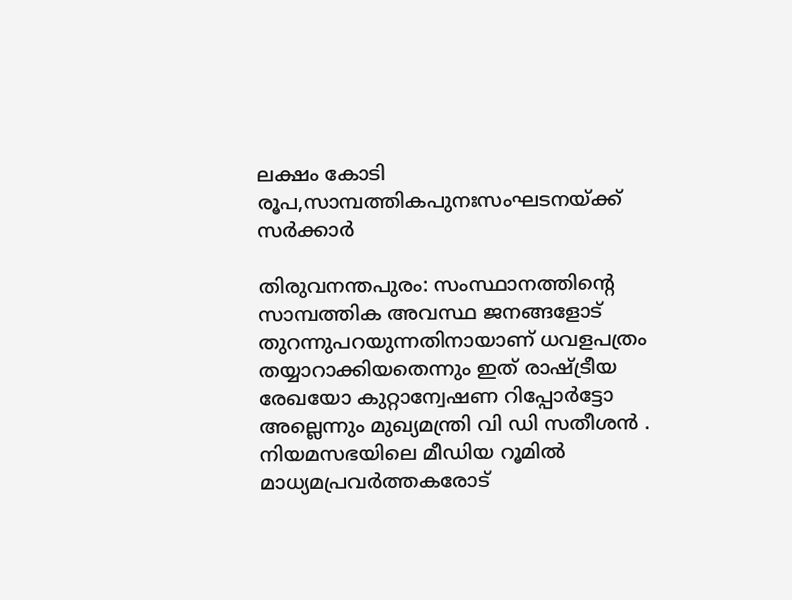ലക്ഷം കോടി രൂപ,സാമ്പത്തികപുനഃസംഘടനയ്ക്ക് സർക്കാർ

തിരുവനന്തപുരം: സംസ്ഥാനത്തിന്‍റെ സാമ്പത്തിക അവസ്ഥ ജനങ്ങളോട് തുറന്നുപറയുന്നതിനായാണ് ധവളപത്രം തയ്യാറാക്കിയതെന്നും ഇത് രാഷ്ട്രീയ രേഖയോ കുറ്റാന്വേഷണ റിപ്പോർട്ടോ അല്ലെന്നും മുഖ്യമന്ത്രി വി ഡി സതീശൻ . നിയമസഭയിലെ മീഡിയ റൂമിൽ മാധ്യമപ്രവർത്തകരോട്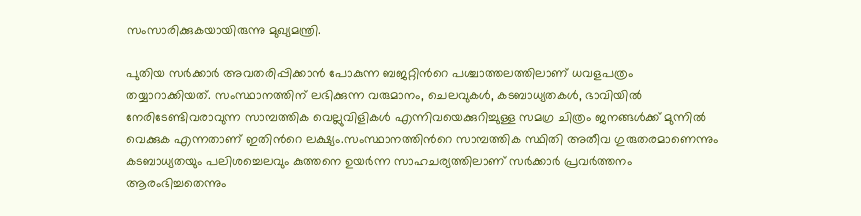സംസാരിക്കുകയായിരുന്നു മുഖ്യമന്ത്രി.

പുതിയ സർക്കാർ അവതരിപ്പിക്കാൻ പോകുന്ന ബജറ്റിന്‍റെ പശ്ചാത്തലത്തിലാണ് ധവളപത്രം തയ്യാറാക്കിയത്. സംസ്ഥാനത്തിന് ലഭിക്കുന്ന വരുമാനം, ചെലവുകൾ, കടബാധ്യതകൾ, ഭാവിയിൽ നേരിടേണ്ടിവരാവുന്ന സാമ്പത്തിക വെല്ലുവിളികൾ എന്നിവയെക്കുറിച്ചുള്ള സമഗ്ര ചിത്രം ജനങ്ങൾക്ക് മുന്നിൽ വെക്കുക എന്നതാണ് ഇതിന്‍റെ ലക്ഷ്യം.സംസ്ഥാനത്തിന്‍റെ സാമ്പത്തിക സ്ഥിതി അതീവ ഗുരുതരമാണെന്നും കടബാധ്യതയും പലിശച്ചെലവും കുത്തനെ ഉയർന്ന സാഹചര്യത്തിലാണ് സർക്കാർ പ്രവർത്തനം ആരംഭിച്ചതെന്നും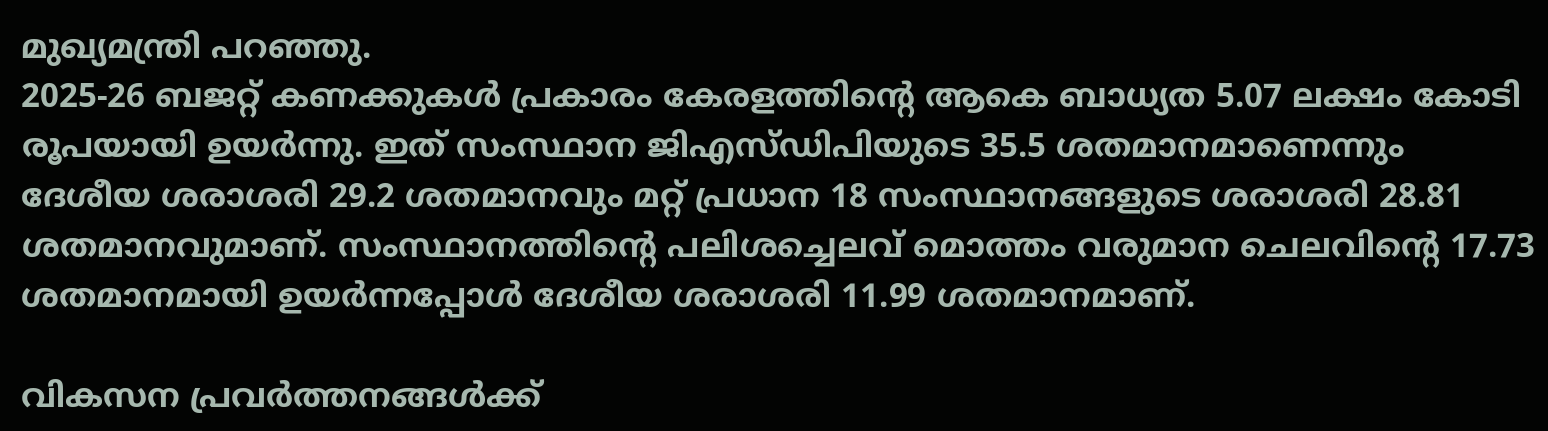മുഖ്യമന്ത്രി പറഞ്ഞു.
2025-26 ബജറ്റ് കണക്കുകൾ പ്രകാരം കേരളത്തിന്‍റെ ആകെ ബാധ്യത 5.07 ലക്ഷം കോടി രൂപയായി ഉയർന്നു. ഇത് സംസ്ഥാന ജിഎസ്ഡിപിയുടെ 35.5 ശതമാനമാണെന്നും ദേശീയ ശരാശരി 29.2 ശതമാനവും മറ്റ് പ്രധാന 18 സംസ്ഥാനങ്ങളുടെ ശരാശരി 28.81 ശതമാനവുമാണ്. സംസ്ഥാനത്തിന്‍റെ പലിശച്ചെലവ് മൊത്തം വരുമാന ചെലവിന്‍റെ 17.73 ശതമാനമായി ഉയർന്നപ്പോൾ ദേശീയ ശരാശരി 11.99 ശതമാനമാണ്.

വികസന പ്രവർത്തനങ്ങൾക്ക്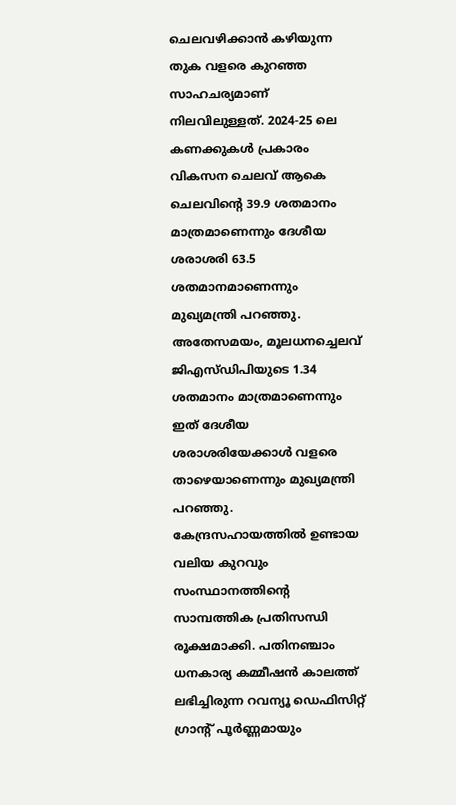ചെലവഴിക്കാൻ കഴിയുന്ന തുക വളരെ കുറഞ്ഞ സാഹചര്യമാണ് നിലവിലുള്ളത്. 2024-25 ലെ കണക്കുകൾ പ്രകാരം വികസന ചെലവ് ആകെ ചെലവിന്‍റെ 39.9 ശതമാനം മാത്രമാണെന്നും ദേശീയ ശരാശരി 63.5 ശതമാനമാണെന്നും മുഖ്യമന്ത്രി പറഞ്ഞു. അതേസമയം, മൂലധനച്ചെലവ് ജിഎസ്ഡിപിയുടെ 1.34 ശതമാനം മാത്രമാണെന്നും ഇത് ദേശീയ ശരാശരിയേക്കാൾ വളരെ താഴെയാണെന്നും മുഖ്യമന്ത്രി പറഞ്ഞു.
കേന്ദ്രസഹായത്തിൽ ഉണ്ടായ വലിയ കുറവും സംസ്ഥാനത്തിന്‍റെ സാമ്പത്തിക പ്രതിസന്ധി രൂക്ഷമാക്കി. പതിനഞ്ചാം ധനകാര്യ കമ്മീഷൻ കാലത്ത് ലഭിച്ചിരുന്ന റവന്യൂ ഡെഫിസിറ്റ് ഗ്രാന്‍റ് പൂർണ്ണമായും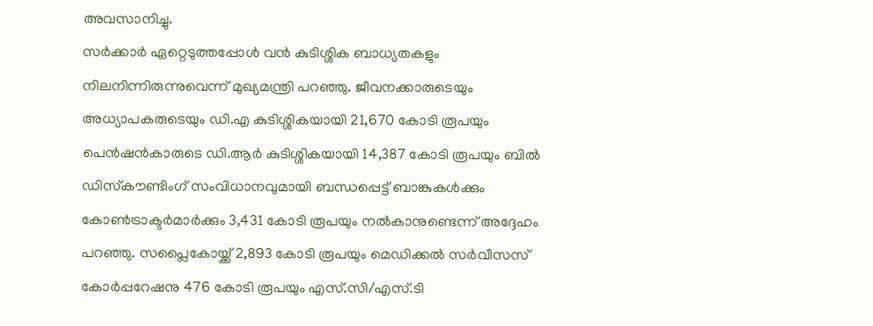അവസാനിച്ചു.
സർക്കാർ ഏറ്റെടുത്തപ്പോൾ വൻ കുടിശ്ശിക ബാധ്യതകളും നിലനിന്നിരുന്നുവെന്ന് മുഖ്യമന്ത്രി പറഞ്ഞു. ജീവനക്കാരുടെയും അധ്യാപകരുടെയും ഡി.എ കുടിശ്ശികയായി 21,670 കോടി രൂപയും പെൻഷൻകാരുടെ ഡി.ആർ കുടിശ്ശികയായി 14,387 കോടി രൂപയും ബിൽ ഡിസ്‌കൗണ്ടിംഗ് സംവിധാനവുമായി ബന്ധപ്പെട്ട് ബാങ്കുകൾക്കും കോൺട്രാക്ടർമാർക്കും 3,431 കോടി രൂപയും നൽകാനുണ്ടെന്ന് അദ്ദേഹം പറഞ്ഞു. സപ്ലൈകോയ്ക്ക് 2,893 കോടി രൂപയും മെഡിക്കൽ സർവീസസ് കോർപ്പറേഷനു 476 കോടി രൂപയും എസ്.സി/എസ്.ടി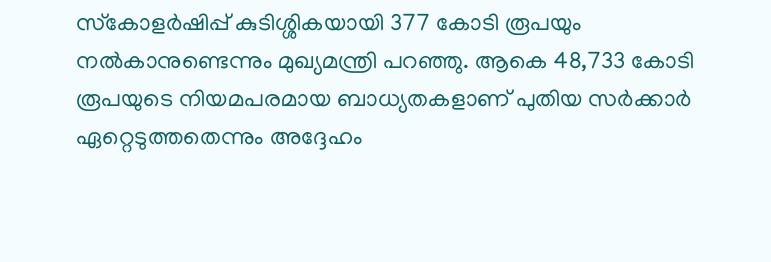സ്‌കോളർഷിപ്പ് കുടിശ്ശികയായി 377 കോടി രൂപയും നൽകാനുണ്ടെന്നും മുഖ്യമന്ത്രി പറഞ്ഞു. ആകെ 48,733 കോടി രൂപയുടെ നിയമപരമായ ബാധ്യതകളാണ് പുതിയ സർക്കാർ ഏറ്റെടുത്തതെന്നും അദ്ദേഹം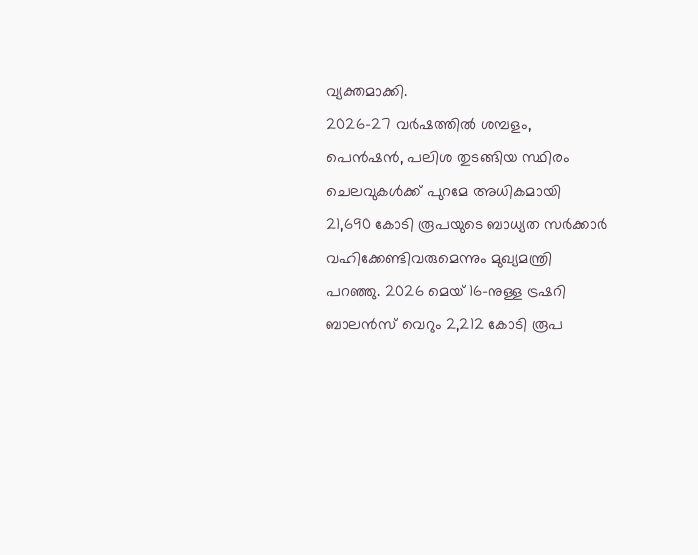വ്യക്തമാക്കി.
2026-27 വർഷത്തിൽ ശമ്പളം, പെൻഷൻ, പലിശ തുടങ്ങിയ സ്ഥിരം ചെലവുകൾക്ക് പുറമേ അധികമായി 21,690 കോടി രൂപയുടെ ബാധ്യത സർക്കാർ വഹിക്കേണ്ടിവരുമെന്നും മുഖ്യമന്ത്രി പറഞ്ഞു. 2026 മെയ് 16-നുള്ള ട്രഷറി ബാലൻസ് വെറും 2,212 കോടി രൂപ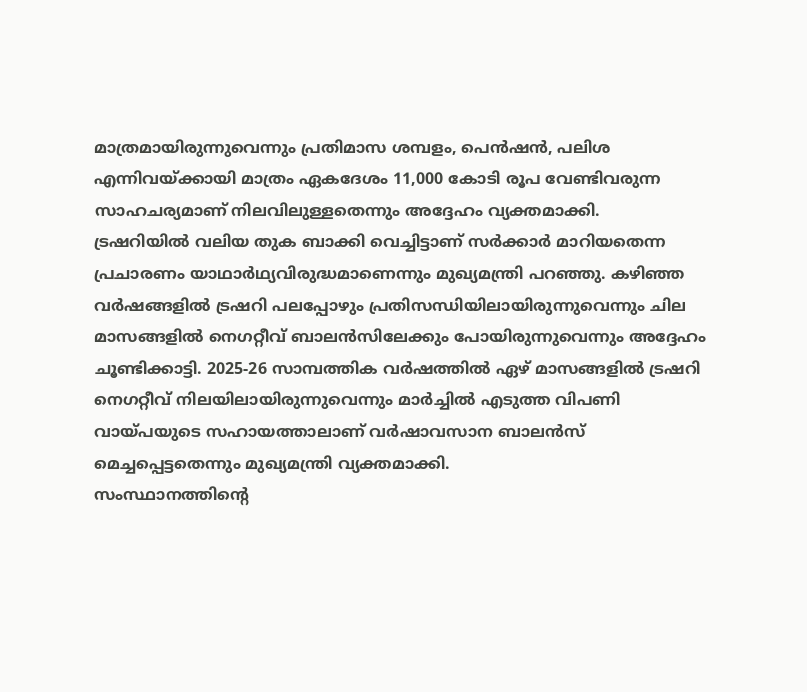മാത്രമായിരുന്നുവെന്നും പ്രതിമാസ ശമ്പളം, പെൻഷൻ, പലിശ എന്നിവയ്ക്കായി മാത്രം ഏകദേശം 11,000 കോടി രൂപ വേണ്ടിവരുന്ന സാഹചര്യമാണ് നിലവിലുള്ളതെന്നും അദ്ദേഹം വ്യക്തമാക്കി.
ട്രഷറിയിൽ വലിയ തുക ബാക്കി വെച്ചിട്ടാണ് സർക്കാർ മാറിയതെന്ന പ്രചാരണം യാഥാർഥ്യവിരുദ്ധമാണെന്നും മുഖ്യമന്ത്രി പറഞ്ഞു. കഴിഞ്ഞ വർഷങ്ങളിൽ ട്രഷറി പലപ്പോഴും പ്രതിസന്ധിയിലായിരുന്നുവെന്നും ചില മാസങ്ങളിൽ നെഗറ്റീവ് ബാലൻസിലേക്കും പോയിരുന്നുവെന്നും അദ്ദേഹം ചൂണ്ടിക്കാട്ടി. 2025-26 സാമ്പത്തിക വർഷത്തിൽ ഏഴ് മാസങ്ങളിൽ ട്രഷറി നെഗറ്റീവ് നിലയിലായിരുന്നുവെന്നും മാർച്ചിൽ എടുത്ത വിപണി വായ്പയുടെ സഹായത്താലാണ് വർഷാവസാന ബാലൻസ് മെച്ചപ്പെട്ടതെന്നും മുഖ്യമന്ത്രി വ്യക്തമാക്കി.
സംസ്ഥാനത്തിന്‍റെ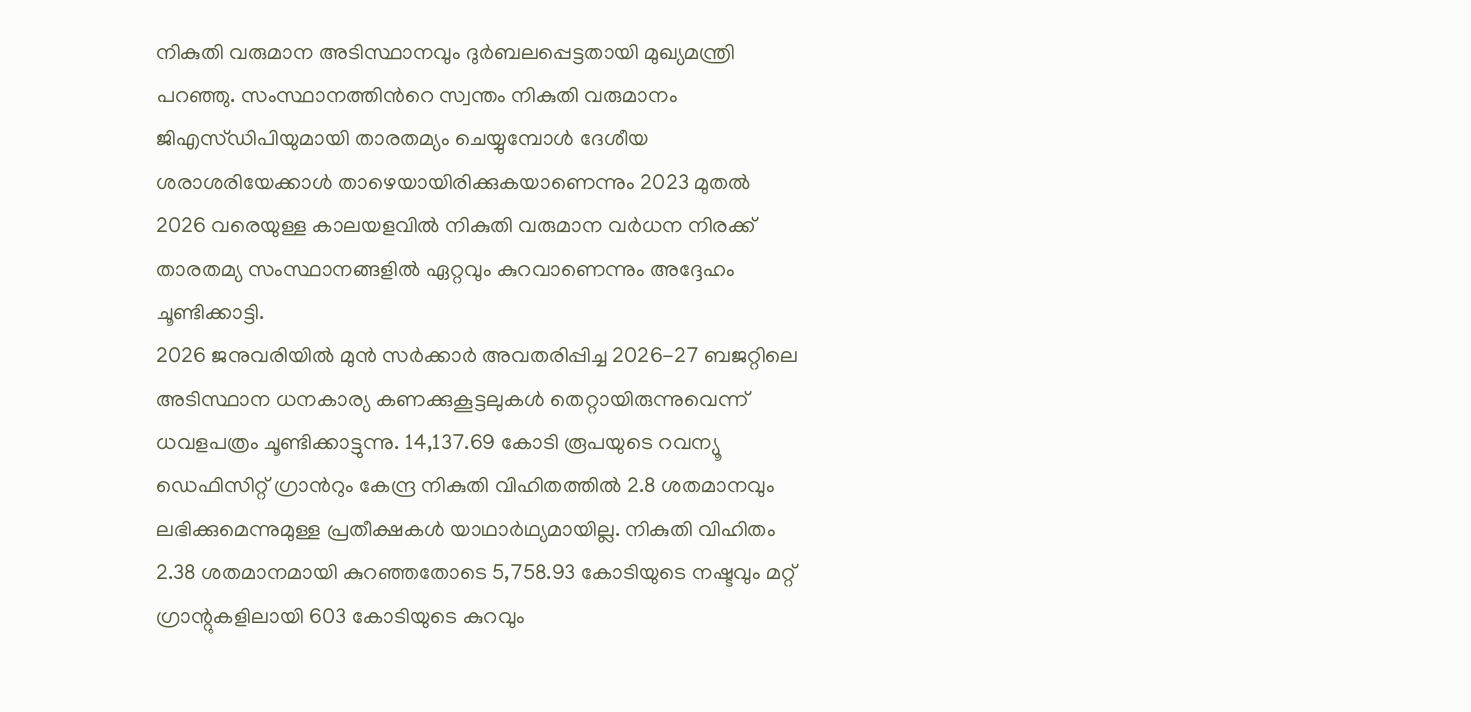നികുതി വരുമാന അടിസ്ഥാനവും ദുർബലപ്പെട്ടതായി മുഖ്യമന്ത്രി പറഞ്ഞു. സംസ്ഥാനത്തിന്‍റെ സ്വന്തം നികുതി വരുമാനം ജിഎസ്ഡിപിയുമായി താരതമ്യം ചെയ്യുമ്പോൾ ദേശീയ ശരാശരിയേക്കാൾ താഴെയായിരിക്കുകയാണെന്നും 2023 മുതൽ 2026 വരെയുള്ള കാലയളവിൽ നികുതി വരുമാന വർധന നിരക്ക് താരതമ്യ സംസ്ഥാനങ്ങളിൽ ഏറ്റവും കുറവാണെന്നും അദ്ദേഹം ചൂണ്ടിക്കാട്ടി.
2026 ജനുവരിയിൽ മുൻ സർക്കാർ അവതരിപ്പിച്ച 2026-27 ബജറ്റിലെ അടിസ്ഥാന ധനകാര്യ കണക്കുകൂട്ടലുകൾ തെറ്റായിരുന്നുവെന്ന് ധവളപത്രം ചൂണ്ടിക്കാട്ടുന്നു. 14,137.69 കോടി രൂപയുടെ റവന്യൂ ഡെഫിസിറ്റ് ഗ്രാന്‍റും കേന്ദ്ര നികുതി വിഹിതത്തിൽ 2.8 ശതമാനവും ലഭിക്കുമെന്നുമുള്ള പ്രതീക്ഷകൾ യാഥാർഥ്യമായില്ല. നികുതി വിഹിതം 2.38 ശതമാനമായി കുറഞ്ഞതോടെ 5,758.93 കോടിയുടെ നഷ്ടവും മറ്റ് ഗ്രാന്റുകളിലായി 603 കോടിയുടെ കുറവും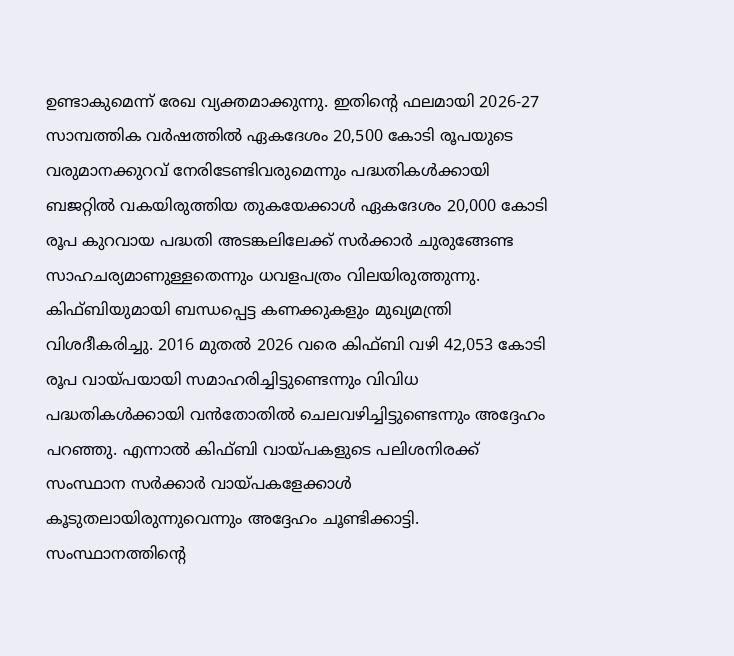ഉണ്ടാകുമെന്ന് രേഖ വ്യക്തമാക്കുന്നു. ഇതിന്റെ ഫലമായി 2026-27 സാമ്പത്തിക വർഷത്തിൽ ഏകദേശം 20,500 കോടി രൂപയുടെ വരുമാനക്കുറവ് നേരിടേണ്ടിവരുമെന്നും പദ്ധതികൾക്കായി ബജറ്റിൽ വകയിരുത്തിയ തുകയേക്കാൾ ഏകദേശം 20,000 കോടി രൂപ കുറവായ പദ്ധതി അടങ്കലിലേക്ക് സർക്കാർ ചുരുങ്ങേണ്ട സാഹചര്യമാണുള്ളതെന്നും ധവളപത്രം വിലയിരുത്തുന്നു.
കിഫ്ബിയുമായി ബന്ധപ്പെട്ട കണക്കുകളും മുഖ്യമന്ത്രി വിശദീകരിച്ചു. 2016 മുതൽ 2026 വരെ കിഫ്ബി വഴി 42,053 കോടി രൂപ വായ്പയായി സമാഹരിച്ചിട്ടുണ്ടെന്നും വിവിധ പദ്ധതികൾക്കായി വൻതോതിൽ ചെലവഴിച്ചിട്ടുണ്ടെന്നും അദ്ദേഹം പറഞ്ഞു. എന്നാൽ കിഫ്ബി വായ്പകളുടെ പലിശനിരക്ക് സംസ്ഥാന സർക്കാർ വായ്പകളേക്കാൾ കൂടുതലായിരുന്നുവെന്നും അദ്ദേഹം ചൂണ്ടിക്കാട്ടി.
സംസ്ഥാനത്തിന്‍റെ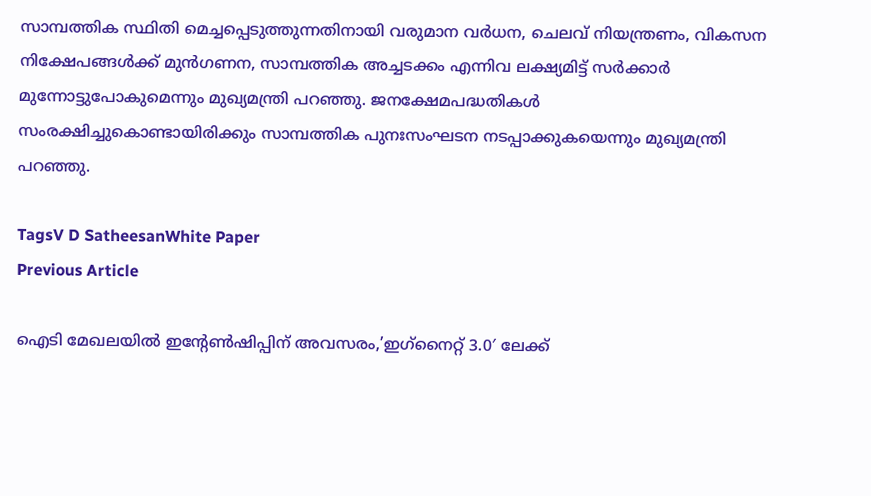സാമ്പത്തിക സ്ഥിതി മെച്ചപ്പെടുത്തുന്നതിനായി വരുമാന വർധന, ചെലവ് നിയന്ത്രണം, വികസന നിക്ഷേപങ്ങൾക്ക് മുൻഗണന, സാമ്പത്തിക അച്ചടക്കം എന്നിവ ലക്ഷ്യമിട്ട് സർക്കാർ മുന്നോട്ടുപോകുമെന്നും മുഖ്യമന്ത്രി പറഞ്ഞു. ജനക്ഷേമപദ്ധതികൾ സംരക്ഷിച്ചുകൊണ്ടായിരിക്കും സാമ്പത്തിക പുനഃസംഘടന നടപ്പാക്കുകയെന്നും മുഖ്യമന്ത്രി പറഞ്ഞു.

TagsV D SatheesanWhite Paper
Previous Article

ഐടി മേഖലയില്‍ ഇന്‍റേണ്‍ഷിപ്പിന് അവസരം,’ഇഗ്‌നൈറ്റ് 3.0′ ലേക്ക്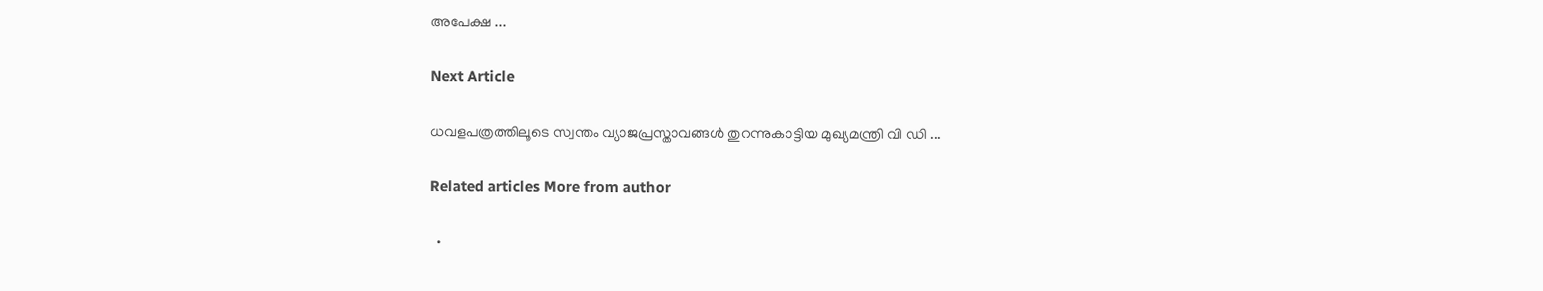അപേക്ഷ ...

Next Article

ധവളപത്രത്തിലൂടെ സ്വന്തം വ്യാജപ്രസ്താവങ്ങൾ തുറന്നുകാട്ടിയ മുഖ്യമന്ത്രി വി ഡി ...

Related articles More from author

  •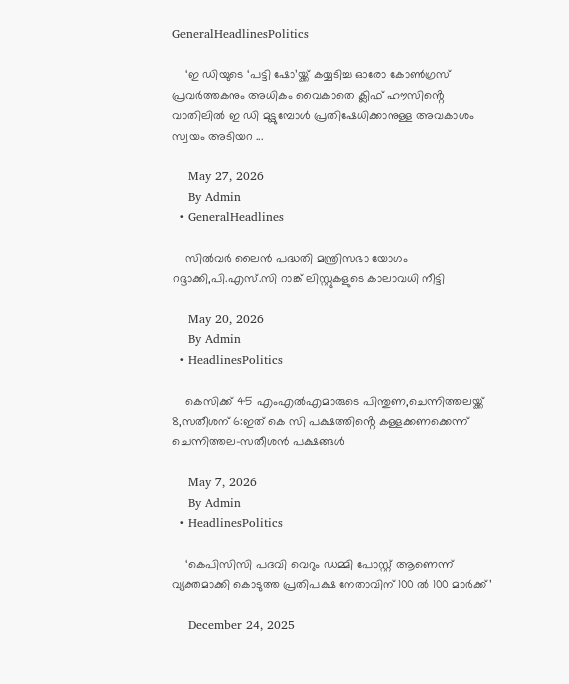GeneralHeadlinesPolitics

    ‘ഇ ഡിയുടെ ‘പട്ടി ഷോ’യ്ക്ക് കയ്യടിച്ച ഓരോ കോൺഗ്രസ് പ്രവർത്തകനും അധികം വൈകാതെ ക്ലിഫ് ഹൗസിൻ്റെ വാതിലിൽ ഇ ഡി മുട്ടുമ്പോൾ പ്രതിഷേധിക്കാനുള്ള അവകാശം സ്വയം അടിയറ ...

    May 27, 2026
    By Admin
  • GeneralHeadlines

    സിൽവർ ലൈൻ പദ്ധതി മന്ത്രിസഭാ യോഗം റദ്ദാക്കി,പി.എസ്.സി റാങ്ക് ലിസ്റ്റുകളുടെ കാലാവധി നീട്ടി

    May 20, 2026
    By Admin
  • HeadlinesPolitics

    കെസിക്ക് 45 എംഎൽഎമാരുടെ പിന്തുണ,ചെന്നിത്തലയ്ക്ക് 8,സതീശന് 6:ഇത് കെ സി പക്ഷത്തിൻ്റെ കള്ളക്കണക്കെന്ന് ചെന്നിത്തല-സതീശൻ പക്ഷങ്ങൾ

    May 7, 2026
    By Admin
  • HeadlinesPolitics

    ‘കെപിസിസി പദവി വെറും ഡമ്മി പോസ്റ്റ് ആണെന്ന് വ്യക്തമാക്കി കൊടുത്ത പ്രതിപക്ഷ നേതാവിന് 100 ൽ 100 മാർക്ക്’

    December 24, 2025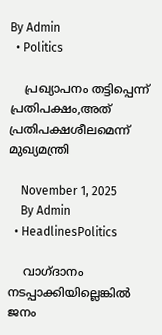By Admin
  • Politics

    പ്രഖ്യാപനം തട്ടിപ്പെന്ന് പ്രതിപക്ഷം,അത് പ്രതിപക്ഷശീലമെന്ന് മുഖ്യമന്ത്രി

    November 1, 2025
    By Admin
  • HeadlinesPolitics

    വാഗ്ദാനം നടപ്പാക്കിയില്ലെങ്കിൽ ജനം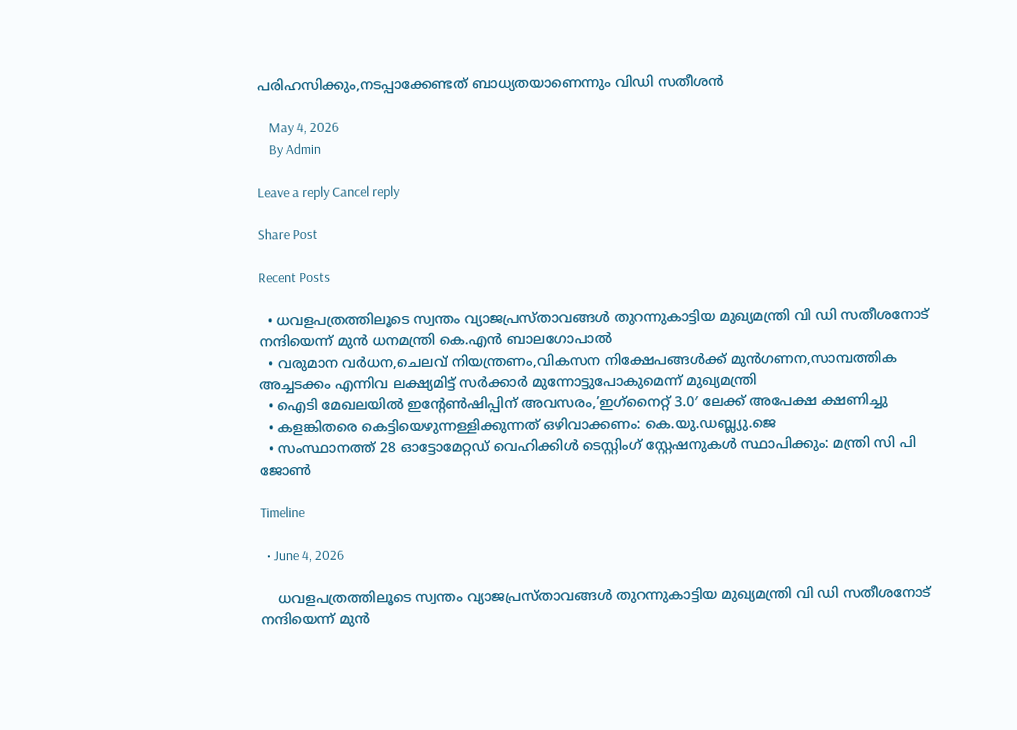പരിഹസിക്കും,നടപ്പാക്കേണ്ടത് ബാധ്യതയാണെന്നും വിഡി സതീശൻ

    May 4, 2026
    By Admin

Leave a reply Cancel reply

Share Post

Recent Posts

  • ധവളപത്രത്തിലൂടെ സ്വന്തം വ്യാജപ്രസ്താവങ്ങൾ തുറന്നുകാട്ടിയ മുഖ്യമന്ത്രി വി ഡി സതീശനോട് നന്ദിയെന്ന് മുൻ ധനമന്ത്രി കെ.എൻ ബാലഗോപാൽ
  • വരുമാന വർധന,ചെലവ് നിയന്ത്രണം,വികസന നിക്ഷേപങ്ങൾക്ക് മുൻഗണന,സാമ്പത്തിക അച്ചടക്കം എന്നിവ ലക്ഷ്യമിട്ട് സർക്കാർ മുന്നോട്ടുപോകുമെന്ന് മുഖ്യമന്ത്രി
  • ഐടി മേഖലയില്‍ ഇന്‍റേണ്‍ഷിപ്പിന് അവസരം,’ഇഗ്‌നൈറ്റ് 3.0′ ലേക്ക് അപേക്ഷ ക്ഷണിച്ചു
  • കളങ്കിതരെ കെട്ടിയെഴുന്നള്ളിക്കുന്നത് ഒഴിവാക്കണം: കെ.യു.ഡബ്ല്യു.ജെ
  • സംസ്ഥാനത്ത് 28 ഓട്ടോമേറ്റഡ് വെഹിക്കിൾ ടെസ്റ്റിംഗ് സ്റ്റേഷനുകൾ സ്ഥാപിക്കും: മന്ത്രി സി പി ജോൺ

Timeline

  • June 4, 2026

    ധവളപത്രത്തിലൂടെ സ്വന്തം വ്യാജപ്രസ്താവങ്ങൾ തുറന്നുകാട്ടിയ മുഖ്യമന്ത്രി വി ഡി സതീശനോട് നന്ദിയെന്ന് മുൻ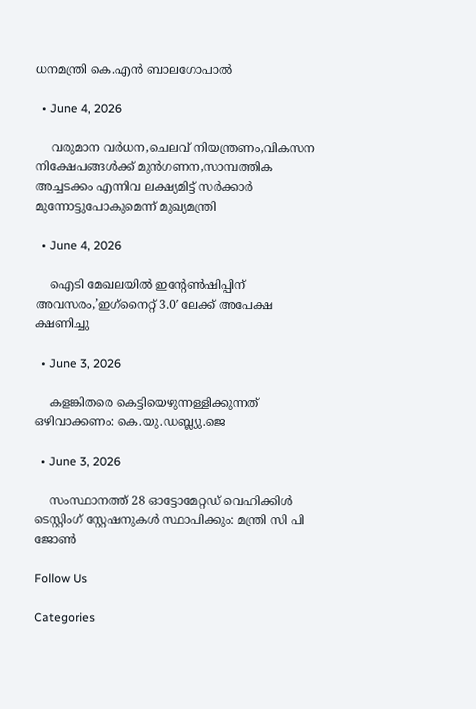ധനമന്ത്രി കെ.എൻ ബാലഗോപാൽ

  • June 4, 2026

    വരുമാന വർധന,ചെലവ് നിയന്ത്രണം,വികസന നിക്ഷേപങ്ങൾക്ക് മുൻഗണന,സാമ്പത്തിക അച്ചടക്കം എന്നിവ ലക്ഷ്യമിട്ട് സർക്കാർ മുന്നോട്ടുപോകുമെന്ന് മുഖ്യമന്ത്രി

  • June 4, 2026

    ഐടി മേഖലയില്‍ ഇന്‍റേണ്‍ഷിപ്പിന് അവസരം,’ഇഗ്‌നൈറ്റ് 3.0′ ലേക്ക് അപേക്ഷ ക്ഷണിച്ചു

  • June 3, 2026

    കളങ്കിതരെ കെട്ടിയെഴുന്നള്ളിക്കുന്നത് ഒഴിവാക്കണം: കെ.യു.ഡബ്ല്യു.ജെ

  • June 3, 2026

    സംസ്ഥാനത്ത് 28 ഓട്ടോമേറ്റഡ് വെഹിക്കിൾ ടെസ്റ്റിംഗ് സ്റ്റേഷനുകൾ സ്ഥാപിക്കും: മന്ത്രി സി പി ജോൺ

Follow Us

Categories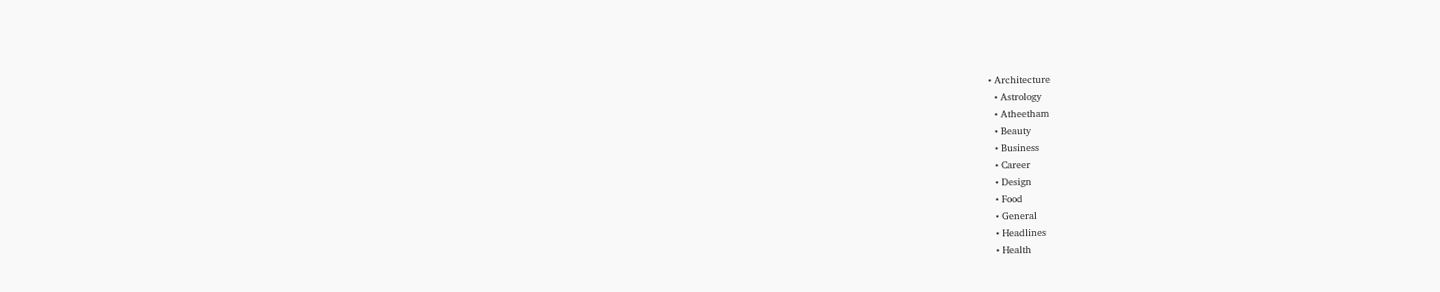• Architecture
  • Astrology
  • Atheetham
  • Beauty
  • Business
  • Career
  • Design
  • Food
  • General
  • Headlines
  • Health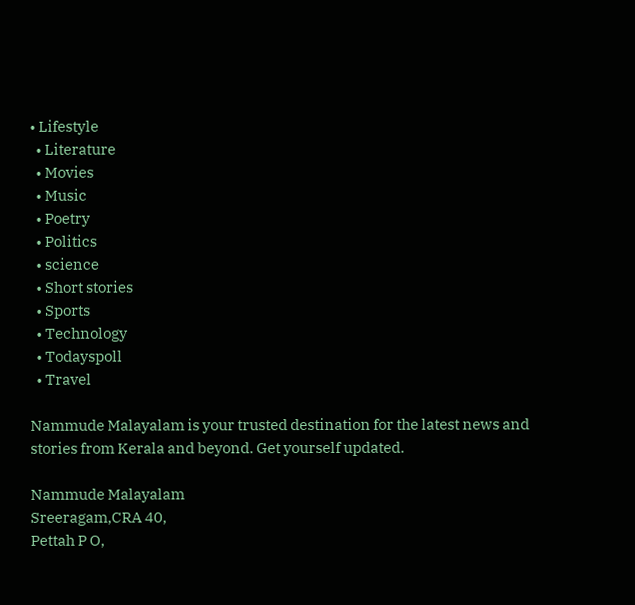• Lifestyle
  • Literature
  • Movies
  • Music
  • Poetry
  • Politics
  • science
  • Short stories
  • Sports
  • Technology
  • Todayspoll
  • Travel

Nammude Malayalam is your trusted destination for the latest news and stories from Kerala and beyond. Get yourself updated.

Nammude Malayalam
Sreeragam,CRA 40,
Pettah P O,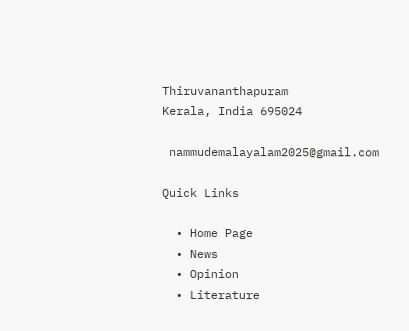Thiruvananthapuram
Kerala, India 695024

 nammudemalayalam2025@gmail.com

Quick Links

  • Home Page
  • News
  • Opinion
  • Literature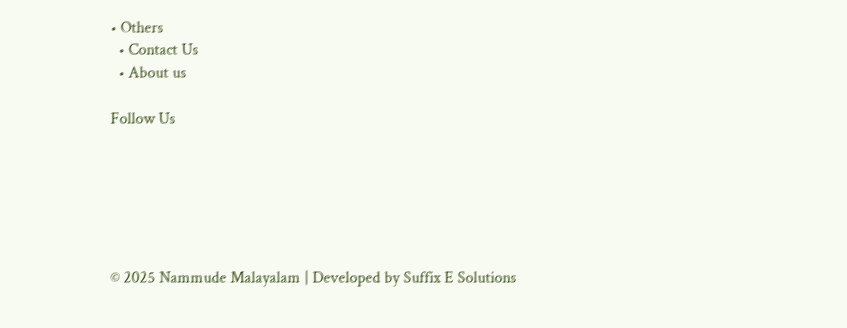• Others
  • Contact Us
  • About us

Follow Us






© 2025 Nammude Malayalam | Developed by Suffix E Solutions